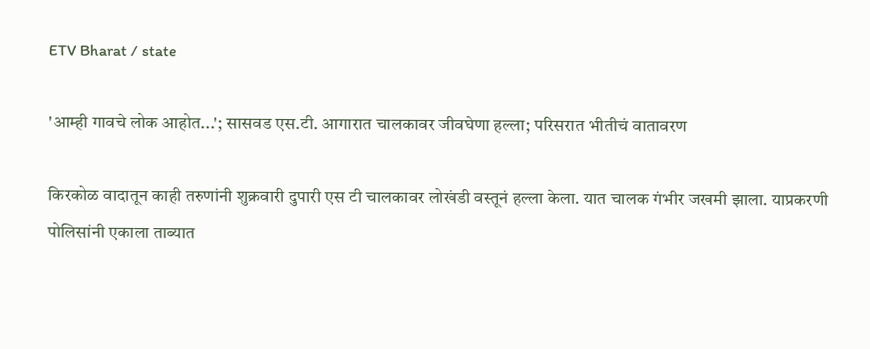ETV Bharat / state

'आम्ही गावचे लोक आहोत...'; सासवड एस.टी. आगारात चालकावर जीवघेणा हल्ला; परिसरात भीतीचं वातावरण

किरकोळ वादातून काही तरुणांनी शुक्रवारी दुपारी एस टी चालकावर लोखंडी वस्तूनं हल्ला केला. यात चालक गंभीर जखमी झाला. याप्रकरणी पोलिसांनी एकाला ताब्यात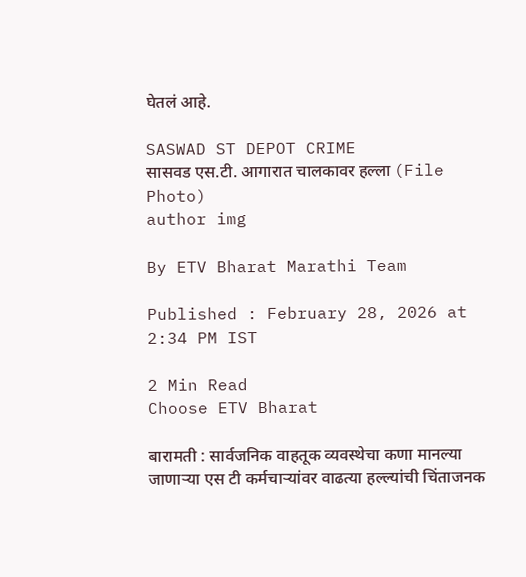घेतलं आहे.

SASWAD ST DEPOT CRIME
सासवड एस.टी. आगारात चालकावर हल्ला (File Photo)
author img

By ETV Bharat Marathi Team

Published : February 28, 2026 at 2:34 PM IST

2 Min Read
Choose ETV Bharat

बारामती : सार्वजनिक वाहतूक व्यवस्थेचा कणा मानल्या जाणाऱ्या एस टी कर्मचाऱ्यांवर वाढत्या हल्ल्यांची चिंताजनक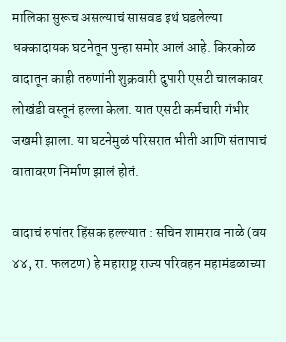मालिका सुरूच असल्याचं सासवड इथं घडलेल्या धक्कादायक घटनेतून पुन्हा समोर आलं आहे. किरकोळ वादातून काही तरुणांनी शुक्रवारी दुपारी एसटी चालकावर लोखंडी वस्तूनं हल्ला केला. यात एसटी कर्मचारी गंभीर जखमी झाला. या घटनेमुळं परिसरात भीती आणि संतापाचं वातावरण निर्माण झालं होतं.

वादाचं रुपांतर हिंसक हल्ल्यात : सचिन शामराव नाळे (वय ४४, रा. फलटण) हे महाराष्ट्र राज्य परिवहन महामंडळाच्या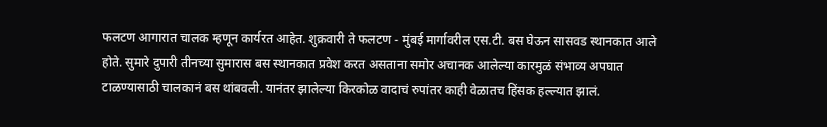फलटण आगारात चालक म्हणून कार्यरत आहेत. शुक्रवारी ते फलटण - मुंबई मार्गावरील एस.टी. बस घेऊन सासवड स्थानकात आले होते. सुमारे दुपारी तीनच्या सुमारास बस स्थानकात प्रवेश करत असताना समोर अचानक आलेल्या कारमुळं संभाव्य अपघात टाळण्यासाठी चालकानं बस थांबवली. यानंतर झालेल्या किरकोळ वादाचं रुपांतर काही वेळातच हिंसक हल्ल्यात झालं.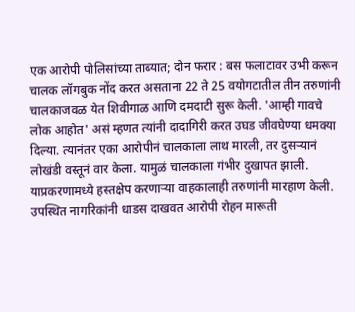एक आरोपी पोलिसांच्या ताब्यात; दोन फरार : बस फलाटावर उभी करून चालक लॉगबुक नोंद करत असताना 22 ते 25 वयोगटातील तीन तरुणांनी चालकाजवळ येत शिवीगाळ आणि दमदाटी सुरू केली. 'आम्ही गावचे लोक आहोत' असं म्हणत त्यांनी दादागिरी करत उघड जीवघेण्या धमक्या दिल्या. त्यानंतर एका आरोपीनं चालकाला लाथ मारली, तर दुसऱ्यानं लोखंडी वस्तूनं वार केला. यामुळं चालकाला गंभीर दुखापत झाली. याप्रकरणामध्ये हस्तक्षेप करणाऱ्या वाहकालाही तरुणांनी मारहाण केली. उपस्थित नागरिकांनी धाडस दाखवत आरोपी रोहन मारूती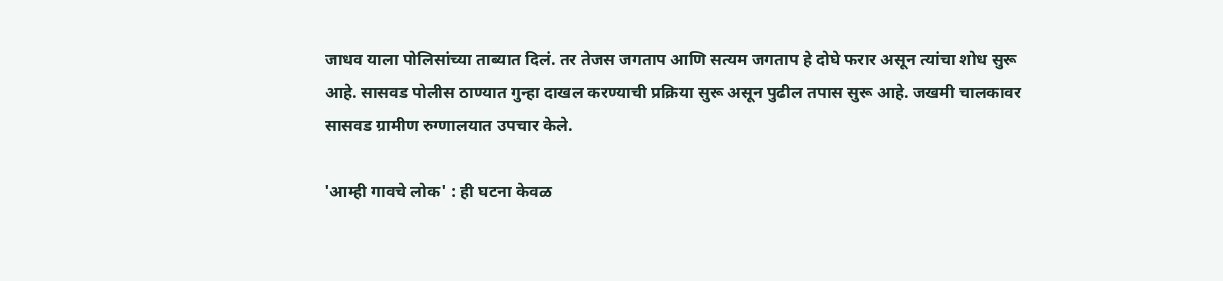जाधव याला पोलिसांच्या ताब्यात दिलं. तर तेजस जगताप आणि सत्यम जगताप हे दोघे फरार असून त्यांचा शोध सुरू आहे. सासवड पोलीस ठाण्यात गुन्हा दाखल करण्याची प्रक्रिया सुरू असून पुढील तपास सुरू आहे. जखमी चालकावर सासवड ग्रामीण रुग्णालयात उपचार केले.

'आम्ही गावचे लोक' : ही घटना केवळ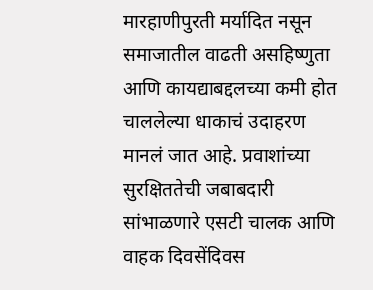मारहाणीपुरती मर्यादित नसून समाजातील वाढती असहिष्णुता आणि कायद्याबद्दलच्या कमी होत चाललेल्या धाकाचं उदाहरण मानलं जात आहे. प्रवाशांच्या सुरक्षिततेची जबाबदारी सांभाळणारे एसटी चालक आणि वाहक दिवसेंदिवस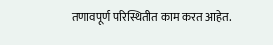तणावपूर्ण परिस्थितीत काम करत आहेत.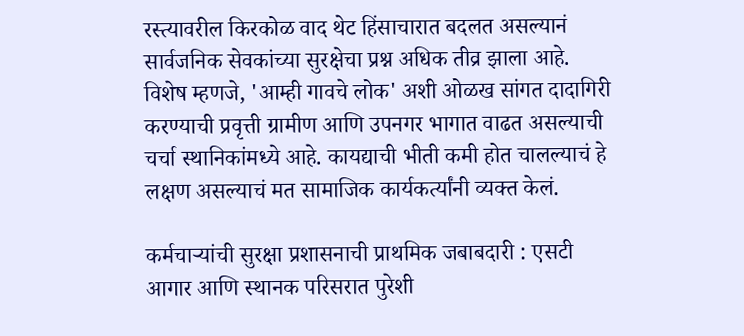रस्त्यावरील किरकोळ वाद थेट हिंसाचारात बदलत असल्यानं सार्वजनिक सेवकांच्या सुरक्षेचा प्रश्न अधिक तीव्र झाला आहे. विशेष म्हणजे, 'आम्ही गावचे लोक' अशी ओळख सांगत दादागिरी करण्याची प्रवृत्ती ग्रामीण आणि उपनगर भागात वाढत असल्याची चर्चा स्थानिकांमध्ये आहे. कायद्याची भीती कमी होत चालल्याचं हे लक्षण असल्याचं मत सामाजिक कार्यकर्त्यांनी व्यक्त केलं.

कर्मचाऱ्यांची सुरक्षा प्रशासनाची प्राथमिक जबाबदारी : एसटी आगार आणि स्थानक परिसरात पुरेशी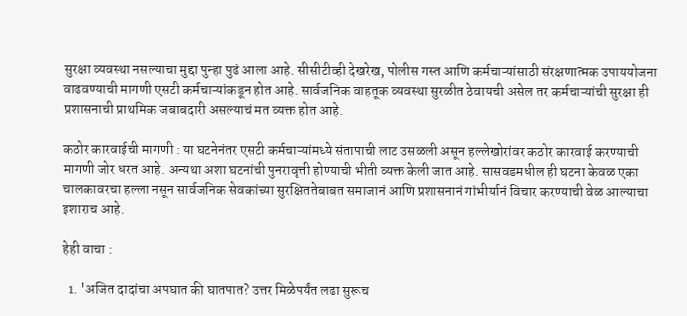सुरक्षा व्यवस्था नसल्याचा मुद्दा पुन्हा पुढं आला आहे. सीसीटीव्ही देखरेख, पोलीस गस्त आणि कर्मचाऱ्यांसाठी संरक्षणात्मक उपाययोजना वाढवण्याची मागणी एसटी कर्मचाऱ्यांकडून होत आहे. सार्वजनिक वाहतूक व्यवस्था सुरळीत ठेवायची असेल तर कर्मचाऱ्यांची सुरक्षा ही प्रशासनाची प्राथमिक जबाबदारी असल्याचं मत व्यक्त होत आहे.

कठोर कारवाईची मागणी : या घटनेनंतर एसटी कर्मचाऱ्यांमध्ये संतापाची लाट उसळली असून हल्लेखोरांवर कठोर कारवाई करण्याची मागणी जोर धरत आहे. अन्यथा अशा घटनांची पुनरावृत्ती होण्याची भीती व्यक्त केली जात आहे. सासवडमधील ही घटना केवळ एका चालकावरचा हल्ला नसून सार्वजनिक सेवकांच्या सुरक्षिततेबाबत समाजानं आणि प्रशासनानं गांभीर्यानं विचार करण्याची वेळ आल्याचा इशाराच आहे.

हेही वाचा :

  1. 'अजित दादांचा अपघात की घातपात? उत्तर मिळेपर्यंत लढा सुरूच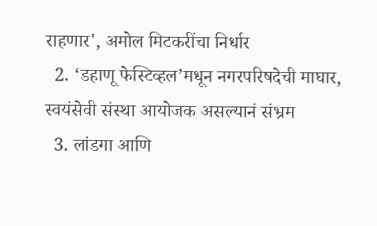राहणार', अमोल मिटकरींचा निर्धार
  2. ‘डहाणू फेस्टिव्हल’मधून नगरपरिषदेची माघार, स्वयंसेवी संस्था आयोजक असल्यानं संभ्रम
  3. लांडगा आणि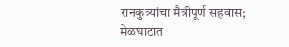रानकुत्र्यांचा मैत्रीपूर्ण सहवास; मेळघाटात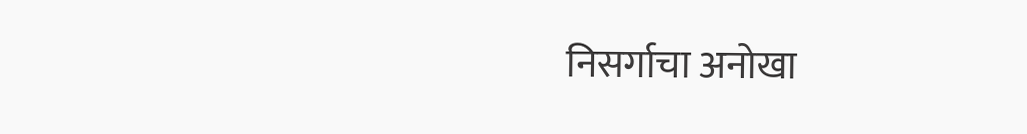निसर्गाचा अनोखा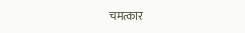चमत्कार